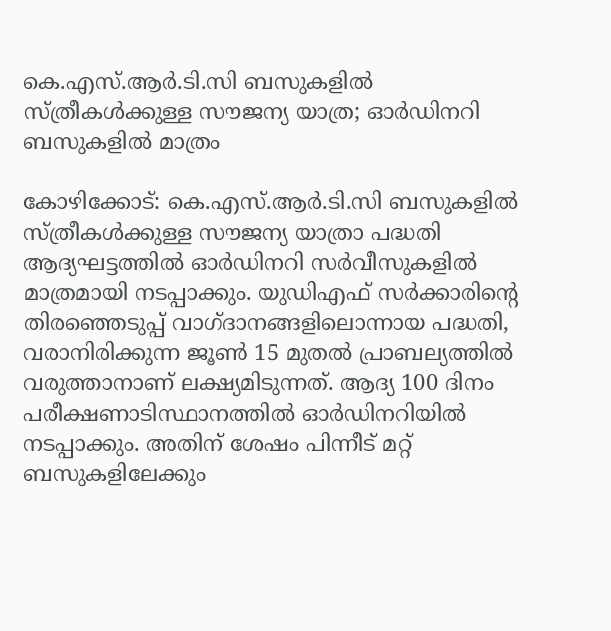കെ.എസ്.ആര്‍.ടി.സി ബസുകളില്‍ സ്ത്രീകള്‍ക്കുള്ള സൗജന്യ യാത്ര; ഓര്‍ഡിനറി ബസുകളില്‍ മാത്രം

കോഴിക്കോട്: കെ.എസ്.ആര്‍.ടി.സി ബസുകളില്‍ സ്ത്രീകള്‍ക്കുള്ള സൗജന്യ യാത്രാ പദ്ധതി ആദ്യഘട്ടത്തില്‍ ഓര്‍ഡിനറി സര്‍വീസുകളില്‍ മാത്രമായി നടപ്പാക്കും. യുഡിഎഫ് സര്‍ക്കാരിന്റെ തിരഞ്ഞെടുപ്പ് വാഗ്ദാനങ്ങളിലൊന്നായ പദ്ധതി, വരാനിരിക്കുന്ന ജൂണ്‍ 15 മുതല്‍ പ്രാബല്യത്തില്‍ വരുത്താനാണ് ലക്ഷ്യമിടുന്നത്. ആദ്യ 100 ദിനം പരീക്ഷണാടിസ്ഥാനത്തില്‍ ഓര്‍ഡിനറിയില്‍ നടപ്പാക്കും. അതിന് ശേഷം പിന്നീട് മറ്റ് ബസുകളിലേക്കും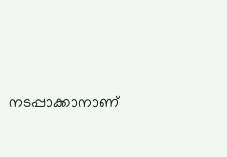നടപ്പാക്കാനാണ്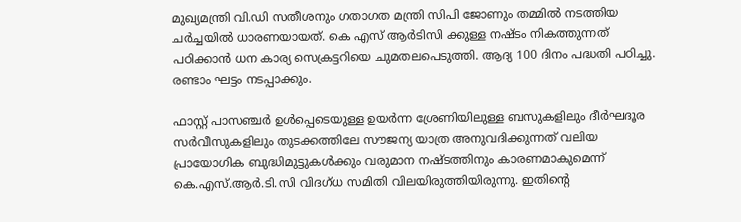മുഖ്യമന്ത്രി വി.ഡി സതീശനും ഗതാഗത മന്ത്രി സിപി ജോണും തമ്മില്‍ നടത്തിയ ചര്‍ച്ചയില്‍ ധാരണയായത്. കെ എസ് ആര്‍ടിസി ക്കുള്ള നഷ്ടം നികത്തുന്നത് പഠിക്കാന്‍ ധന കാര്യ സെക്രട്ടറിയെ ചുമതലപെടുത്തി. ആദ്യ 100 ദിനം പദ്ധതി പഠിച്ചു. രണ്ടാം ഘട്ടം നടപ്പാക്കും.

ഫാസ്റ്റ് പാസഞ്ചര്‍ ഉള്‍പ്പെടെയുള്ള ഉയര്‍ന്ന ശ്രേണിയിലുള്ള ബസുകളിലും ദീര്‍ഘദൂര സര്‍വീസുകളിലും തുടക്കത്തിലേ സൗജന്യ യാത്ര അനുവദിക്കുന്നത് വലിയ പ്രായോഗിക ബുദ്ധിമുട്ടുകള്‍ക്കും വരുമാന നഷ്ടത്തിനും കാരണമാകുമെന്ന് കെ.എസ്.ആര്‍.ടി.സി വിദഗ്ധ സമിതി വിലയിരുത്തിയിരുന്നു. ഇതിന്റെ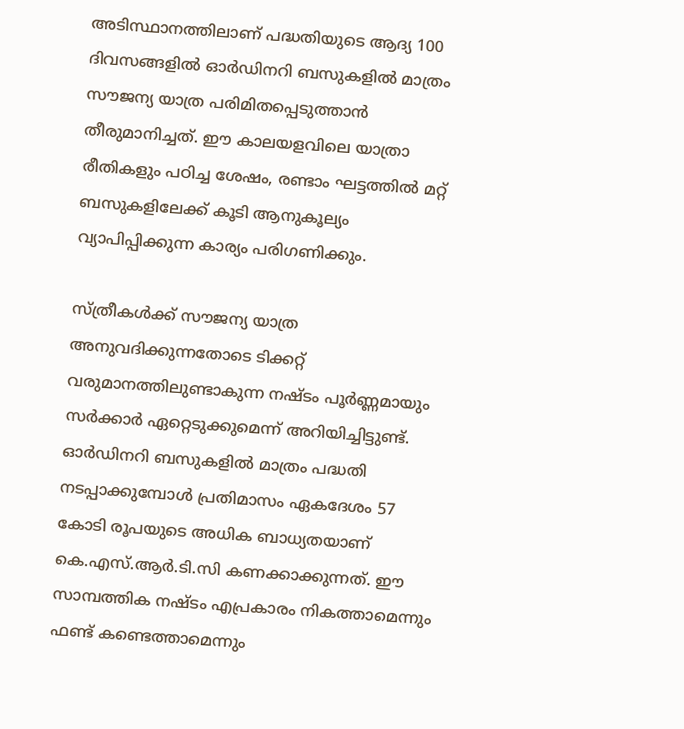അടിസ്ഥാനത്തിലാണ് പദ്ധതിയുടെ ആദ്യ 100 ദിവസങ്ങളില്‍ ഓര്‍ഡിനറി ബസുകളില്‍ മാത്രം സൗജന്യ യാത്ര പരിമിതപ്പെടുത്താന്‍ തീരുമാനിച്ചത്. ഈ കാലയളവിലെ യാത്രാ രീതികളും പഠിച്ച ശേഷം, രണ്ടാം ഘട്ടത്തില്‍ മറ്റ് ബസുകളിലേക്ക് കൂടി ആനുകൂല്യം വ്യാപിപ്പിക്കുന്ന കാര്യം പരിഗണിക്കും.

സ്ത്രീകള്‍ക്ക് സൗജന്യ യാത്ര അനുവദിക്കുന്നതോടെ ടിക്കറ്റ് വരുമാനത്തിലുണ്ടാകുന്ന നഷ്ടം പൂര്‍ണ്ണമായും സര്‍ക്കാര്‍ ഏറ്റെടുക്കുമെന്ന് അറിയിച്ചിട്ടുണ്ട്. ഓര്‍ഡിനറി ബസുകളില്‍ മാത്രം പദ്ധതി നടപ്പാക്കുമ്പോള്‍ പ്രതിമാസം ഏകദേശം 57 കോടി രൂപയുടെ അധിക ബാധ്യതയാണ് കെ.എസ്.ആര്‍.ടി.സി കണക്കാക്കുന്നത്. ഈ സാമ്പത്തിക നഷ്ടം എപ്രകാരം നികത്താമെന്നും ഫണ്ട് കണ്ടെത്താമെന്നും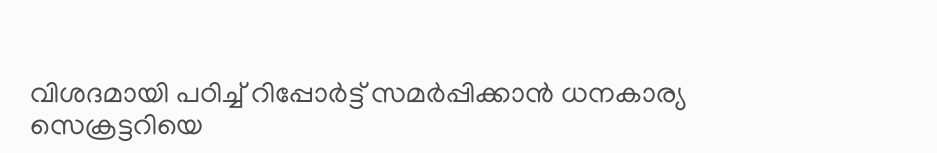വിശദമായി പഠിച്ച് റിപ്പോര്‍ട്ട് സമര്‍പ്പിക്കാന്‍ ധനകാര്യ സെക്രട്ടറിയെ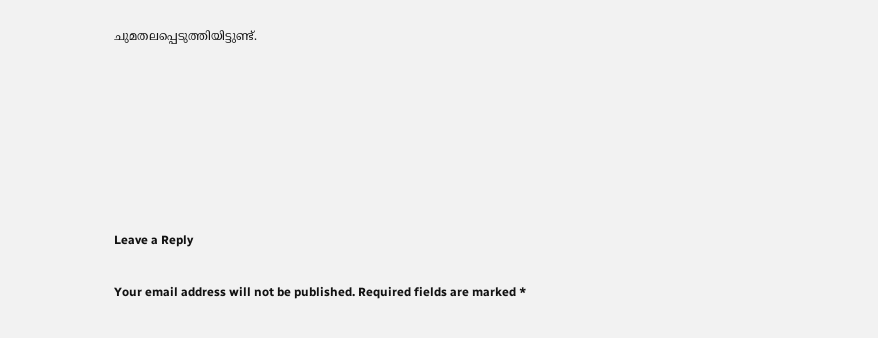ചുമതലപ്പെടുത്തിയിട്ടുണ്ട്.







Leave a Reply

Your email address will not be published. Required fields are marked *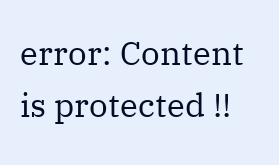error: Content is protected !!